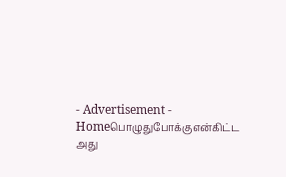- Advertisement -
Homeபொழுதுபோக்குஎன்கிட்ட அது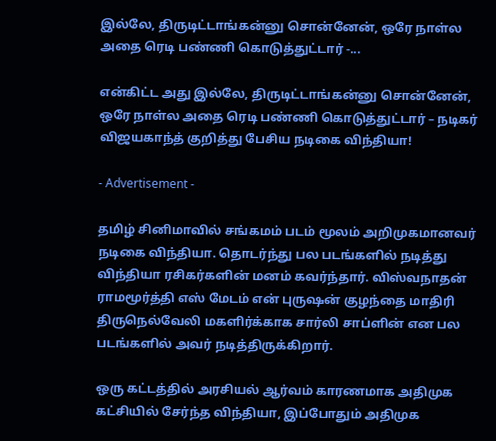இல்லே, திருடிட்டாங்கன்னு சொன்னேன், ஒரே நாள்ல அதை ரெடி பண்ணி கொடுத்துட்டார் -...

என்கிட்ட அது இல்லே, திருடிட்டாங்கன்னு சொன்னேன், ஒரே நாள்ல அதை ரெடி பண்ணி கொடுத்துட்டார் – நடிகர் விஜயகாந்த் குறித்து பேசிய நடிகை விந்தியா!

- Advertisement -

தமிழ் சினிமாவில் சங்கமம் படம் மூலம் அறிமுகமானவர் நடிகை விந்தியா. தொடர்ந்து பல படங்களில் நடித்து விந்தியா ரசிகர்களின் மனம் கவர்ந்தார். விஸ்வநாதன் ராமமூர்த்தி எஸ் மேடம் என் புருஷன் குழந்தை மாதிரி திருநெல்வேலி மகளிர்க்காக சார்லி சாப்ளின் என பல படங்களில் அவர் நடித்திருக்கிறார்.

ஒரு கட்டத்தில் அரசியல் ஆர்வம் காரணமாக அதிமுக கட்சியில் சேர்ந்த விந்தியா, இப்போதும் அதிமுக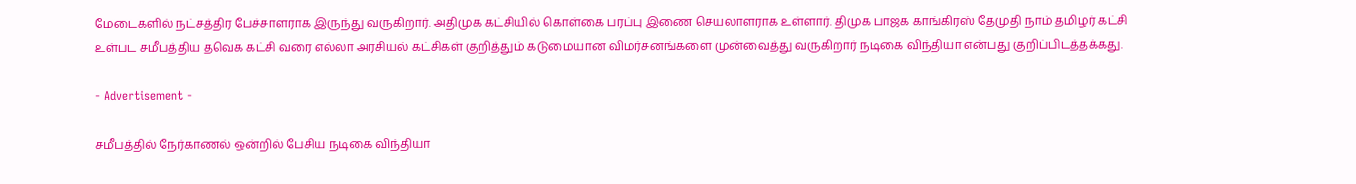மேடைகளில் நட்சத்திர பேச்சாளராக இருந்து வருகிறார். அதிமுக கட்சியில் கொள்கை பரப்பு இணை செயலாளராக உள்ளார். திமுக பாஜக காங்கிரஸ் தேமுதி நாம் தமிழர் கட்சி உள்பட சமீபத்திய தவெக கட்சி வரை எல்லா அரசியல் கட்சிகள் குறித்தும் கடுமையான விமர்சனங்களை முன்வைத்து வருகிறார் நடிகை விந்தியா என்பது குறிப்பிடத்தக்கது.

- Advertisement -

சமீபத்தில் நேர்காணல் ஒன்றில் பேசிய நடிகை விந்தியா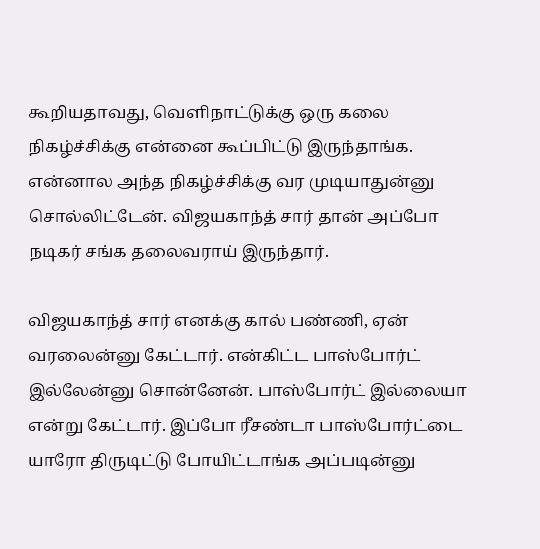கூறியதாவது, வெளிநாட்டுக்கு ஒரு கலை நிகழ்ச்சிக்கு என்னை கூப்பிட்டு இருந்தாங்க. என்னால அந்த நிகழ்ச்சிக்கு வர முடியாதுன்னு சொல்லிட்டேன். விஜயகாந்த் சார் தான் அப்போ நடிகர் சங்க தலைவராய் இருந்தார்.

விஜயகாந்த் சார் எனக்கு கால் பண்ணி, ஏன் வரலைன்னு கேட்டார். என்கிட்ட பாஸ்போர்ட் இல்லேன்னு சொன்னேன். பாஸ்போர்ட் இல்லையா என்று கேட்டார். இப்போ ரீசண்டா பாஸ்போர்ட்டை யாரோ திருடிட்டு போயிட்டாங்க அப்படின்னு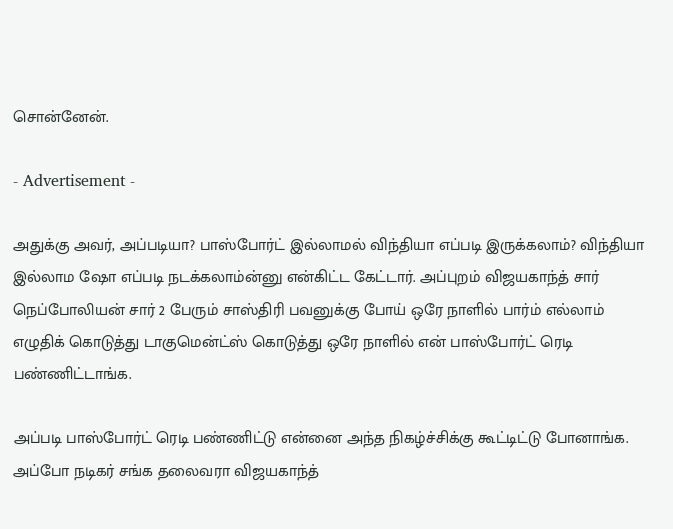சொன்னேன்.

- Advertisement -

அதுக்கு அவர், அப்படியா? பாஸ்போர்ட் இல்லாமல் விந்தியா எப்படி இருக்கலாம்? விந்தியா இல்லாம ஷோ எப்படி நடக்கலாம்ன்னு என்கிட்ட கேட்டார். அப்புறம் விஜயகாந்த் சார் நெப்போலியன் சார் 2 பேரும் சாஸ்திரி பவனுக்கு போய் ஒரே நாளில் பார்ம் எல்லாம் எழுதிக் கொடுத்து டாகுமென்ட்ஸ் கொடுத்து ஒரே நாளில் என் பாஸ்போர்ட் ரெடி பண்ணிட்டாங்க.

அப்படி பாஸ்போர்ட் ரெடி பண்ணிட்டு என்னை அந்த நிகழ்ச்சிக்கு கூட்டிட்டு போனாங்க. அப்போ நடிகர் சங்க தலைவரா விஜயகாந்த்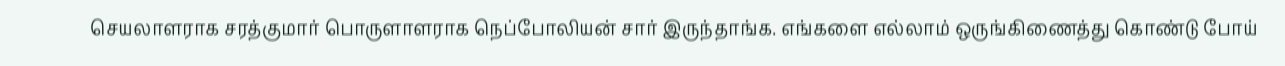செயலாளராக சரத்குமார் பொருளாளராக நெப்போலியன் சார் இருந்தாங்க. எங்களை எல்லாம் ஒருங்கிணைத்து கொண்டு போய்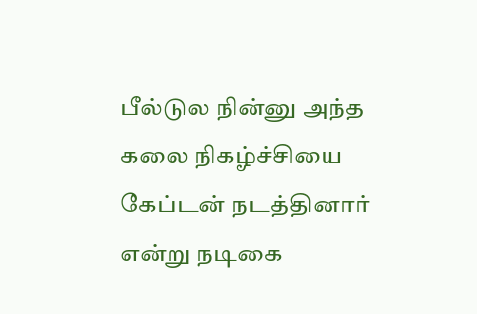பீல்டுல நின்னு அந்த கலை நிகழ்ச்சியை கேப்டன் நடத்தினார் என்று நடிகை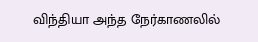விந்தியா அந்த நேர்காணலில்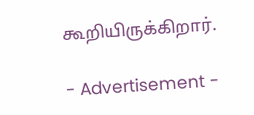கூறியிருக்கிறார்.

- Advertisement -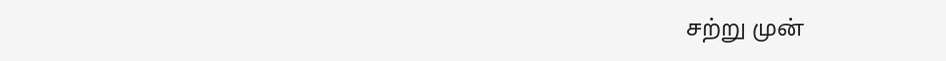சற்று முன்